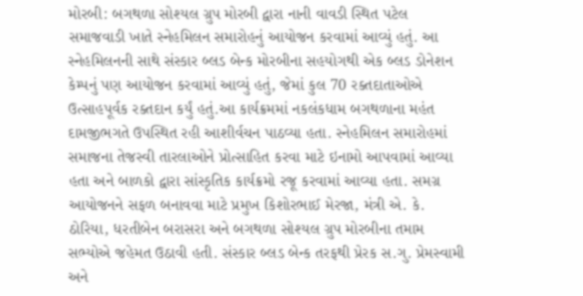મોરબી: બગથળા સોશ્યલ ગ્રુપ મોરબી દ્વારા નાની વાવડી સ્થિત પટેલ સમાજવાડી ખાતે સ્નેહમિલન સમારોહનું આયોજન કરવામાં આવ્યું હતું. આ સ્નેહમિલનની સાથે સંસ્કાર બ્લડ બેન્ક મોરબીના સહયોગથી એક બ્લડ ડોનેશન કેમ્પનું પણ આયોજન કરવામાં આવ્યું હતું, જેમાં કુલ 70 રક્તદાતાઓએ ઉત્સાહપૂર્વક રક્તદાન કર્યું હતું.આ કાર્યક્રમમાં નકલંકધામ બગથળાના મહંત દામજીભગતે ઉપસ્થિત રહી આશીર્વચન પાઠવ્યા હતા. સ્નેહમિલન સમારોહમાં સમાજના તેજસ્વી તારલાઓને પ્રોત્સાહિત કરવા માટે ઇનામો આપવામાં આવ્યા હતા અને બાળકો દ્વારા સાંસ્કૃતિક કાર્યક્રમો રજૂ કરવામાં આવ્યા હતા. સમગ્ર આયોજનને સફળ બનાવવા માટે પ્રમુખ કિશોરભાઈ મેરજા, મંત્રી એ. કે. ઠોરિયા, ધરતીબેન બરાસરા અને બગથળા સોશ્યલ ગ્રુપ મોરબીના તમામ સભ્યોએ જહેમત ઉઠાવી હતી. સંસ્કાર બ્લડ બેન્ક તરફથી પ્રેરક સ.ગુ. પ્રેમસ્વામી અને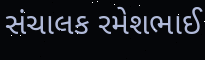સંચાલક રમેશભાઈ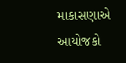માકાસણાએ આયોજકો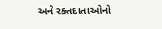અને રક્તદાતાઓનો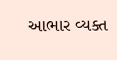આભાર વ્યક્ત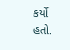કર્યો હતો.